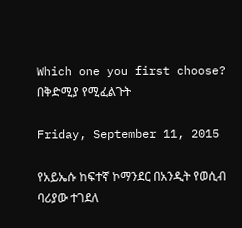Which one you first choose? በቅድሚያ የሚፈልጉት

Friday, September 11, 2015

የአይኤሱ ከፍተኛ ኮማንደር በአንዲት የወሲብ ባሪያው ተገደለ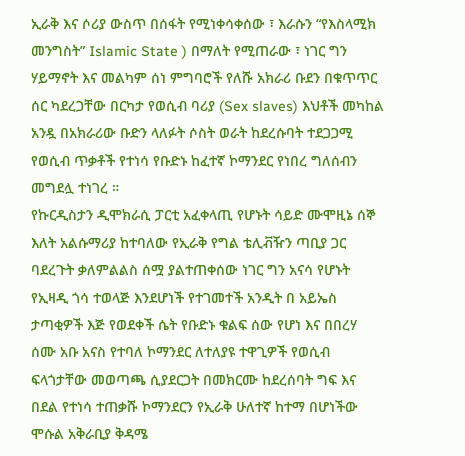ኢራቅ እና ሶሪያ ውስጥ በሰፋት የሚነቀሳቀሰው ፣ እራሱን “የእስላሚክ መንግስት” Islamic State ) በማለት የሚጠራው ፣ ነገር ግን ሃይማኖት እና መልካም ሰነ ምግባሮች የለሹ አክራሪ ቡደን በቁጥጥር ሰር ካደረጋቸው በርካታ የወሲብ ባሪያ (Sex slaves) እህቶች መካከል አንዷ በአክራሪው ቡድን ላለፉት ሶስት ወራት ከደረሱባት ተደጋጋሚ የወሲብ ጥቃቶች የተነሳ የቡድኑ ከፈተኛ ኮማንደር የነበረ ግለሰብን መግደሏ ተነገረ ።
የኩርዲስታን ዲሞክራሲ ፓርቲ አፈቀላጢ የሆኑት ሳይድ ሙሞዚኔ ሰኞ እለት አልሱማሪያ ከተባለው የኢራቅ የግል ቴሊቭዥን ጣቢያ ጋር ባደረጉት ቃለምልልስ ሰሟ ያልተጠቀሰው ነገር ግን አናሳ የሆኑት የኢዛዲ ጎሳ ተወላጅ እንደሆነች የተገመተች አንዲት በ አይኤስ ታጣቂዎች እጅ የወደቀች ሴት የቡድኑ ቁልፍ ሰው የሆነ እና በበረሃ ሰሙ አቡ አናስ የተባለ ኮማንደር ለተለያዩ ተዋጊዎች የወሲብ ፍላጎታቸው መወጣጫ ሲያደርጋት በመክርሙ ከደረሰባት ግፍ እና በደል የተነሳ ተጠቃሹ ኮማንደርን የኢራቅ ሁለተኛ ከተማ በሆነችው ሞሱል አቅራቢያ ቅዳሜ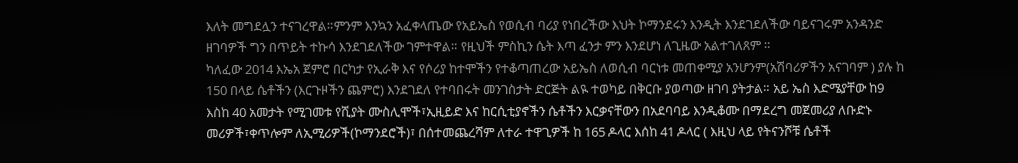እለት መግደሏን ተናገረዋል።ምንም እንኳን አፈቀላጤው የአይኤስ የወሲብ ባሪያ የነበረችው እህት ኮማንደሩን እንዲት እንደገደለችው ባይናገሩም አንዳንድ ዘገባዎች ግን በጥይት ተኩሳ እንደገደለችው ገምተዋል። የዚህች ምስኪን ሴት እጣ ፈንታ ምን እንደሆነ ለጊዜው አልተገለጸም ።
ካለፈው 2014 እኤአ ጀምሮ በርካታ የኢራቅ እና የሶሪያ ከተሞችን የተቆጣጠረው አይኤስ ለወሲብ ባርነቱ መጠቀሚያ አንሆንም(አሽባሪዎችን አናገባም ) ያሉ ከ 150 በላይ ሴቶችን (እርጉዞችን ጨምሮ) እንደገደለ የተባበሩት መንገስታት ድርጅት ልዪ ተወካይ በቅርቡ ያወጣው ዘገባ ያትታል። አይ ኤስ እድሜያቸው ከ9 እስከ 40 አመታት የሚገመቱ የሺያት ሙስሊሞች፣ኢዚይድ እና ከርሲቲያኖችን ሴቶችን እርቃናቸውን በአደባባይ እንዲቆሙ በማደረግ መጀመሪያ ለቡድኑ መሪዎች፣ቀጥሎም ለኢሚሪዎች(ኮማንደሮች)፣ በሰተመጨረሻም ለተራ ተዋጊዎች ከ 165 ዶላር እሰከ 41 ዶላር ( እዚህ ላይ የትናንሾቹ ሴቶች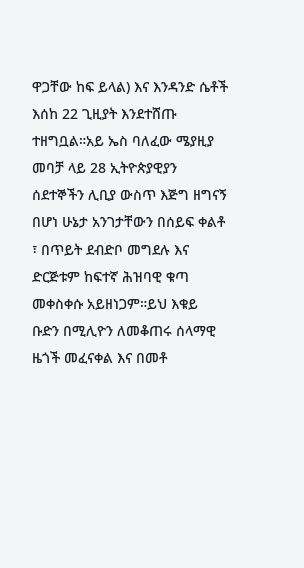ዋጋቸው ከፍ ይላል) እና እንዳንድ ሴቶች እሰከ 22 ጊዚያት እንደተሸጡ ተዘግቧል።አይ ኤስ ባለፈው ሜያዚያ መባቻ ላይ 28 ኢትዮጵያዊያን ሰደተኞችን ሊቢያ ውስጥ እጅግ ዘግናኝ በሆነ ሁኔታ አንገታቸውን በሰይፍ ቀልቶ ፣ በጥይት ደብድቦ መግደሉ እና ድርጅቱም ከፍተኛ ሕዝባዊ ቁጣ መቀስቀሱ አይዘነጋም።ይህ እቁይ ቡድን በሚሊዮን ለመቆጠሩ ሰላማዊ ዜጎች መፈናቀል እና በመቶ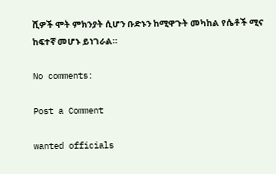ሺዎች ሞት ምክንያት ሲሆን ቡድኑን ከሚዋጉት መካከል የሴቶች ሚና ከፍተኛ መሆኑ ይነገራል።

No comments:

Post a Comment

wanted officials